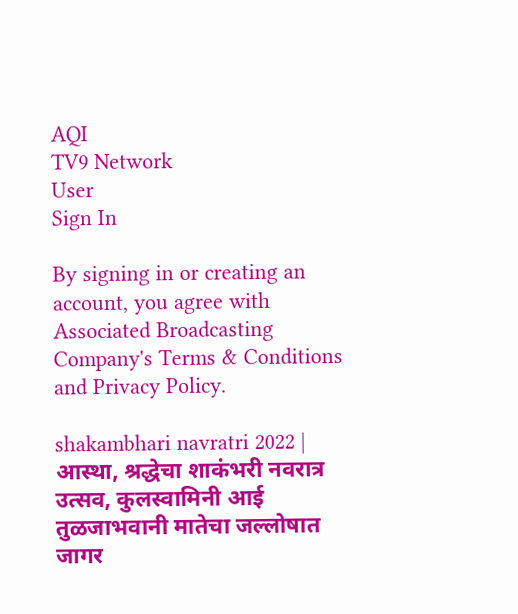AQI
TV9 Network
User
Sign In

By signing in or creating an account, you agree with Associated Broadcasting Company's Terms & Conditions and Privacy Policy.

shakambhari navratri 2022 | आस्था, श्रद्धेचा शाकंभरी नवरात्र उत्सव, कुलस्वामिनी आई तुळजाभवानी मातेचा जल्लोषात जागर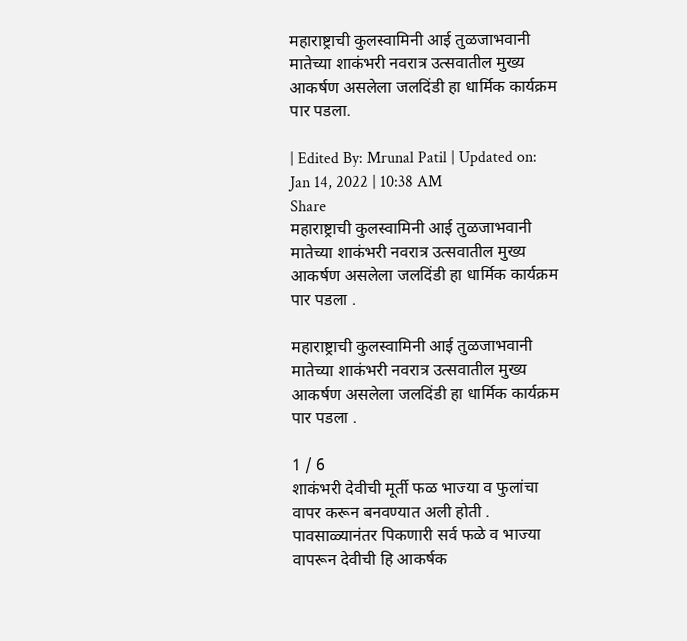महाराष्ट्राची कुलस्वामिनी आई तुळजाभवानी मातेच्या शाकंभरी नवरात्र उत्सवातील मुख्य आकर्षण असलेला जलदिंडी हा धार्मिक कार्यक्रम पार पडला.

| Edited By: Mrunal Patil | Updated on: Jan 14, 2022 | 10:38 AM
Share
महाराष्ट्राची कुलस्वामिनी आई तुळजाभवानी मातेच्या शाकंभरी नवरात्र उत्सवातील मुख्य आकर्षण असलेला जलदिंडी हा धार्मिक कार्यक्रम पार पडला .

महाराष्ट्राची कुलस्वामिनी आई तुळजाभवानी मातेच्या शाकंभरी नवरात्र उत्सवातील मुख्य आकर्षण असलेला जलदिंडी हा धार्मिक कार्यक्रम पार पडला .

1 / 6
शाकंभरी देवीची मूर्ती फळ भाज्या व फुलांचा वापर करून बनवण्यात अली होती . पावसाळ्यानंतर पिकणारी सर्व फळे व भाज्या वापरून देवीची हि आकर्षक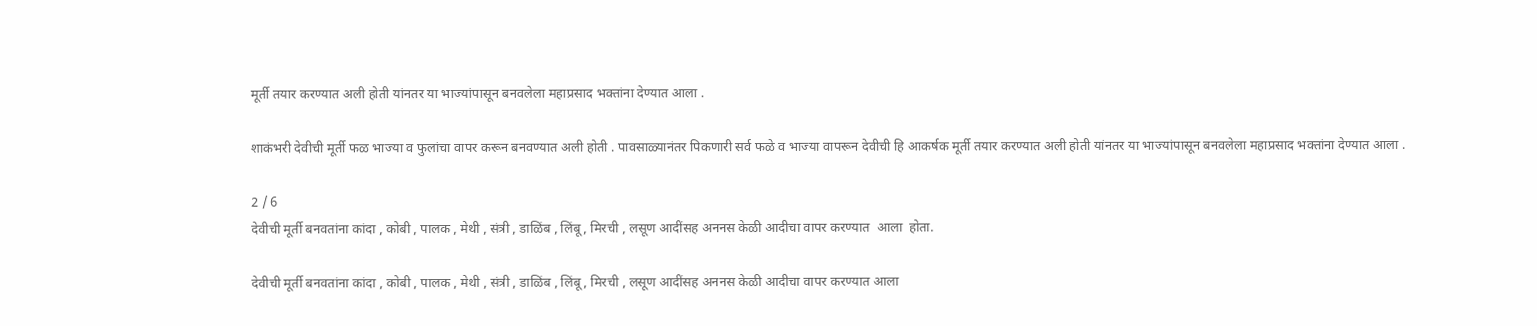मूर्ती तयार करण्यात अली होती यांनतर या भाज्यांपासून बनवलेला महाप्रसाद भक्तांना देण्यात आला .

शाकंभरी देवीची मूर्ती फळ भाज्या व फुलांचा वापर करून बनवण्यात अली होती . पावसाळ्यानंतर पिकणारी सर्व फळे व भाज्या वापरून देवीची हि आकर्षक मूर्ती तयार करण्यात अली होती यांनतर या भाज्यांपासून बनवलेला महाप्रसाद भक्तांना देण्यात आला .

2 / 6
देवीची मूर्ती बनवतांना कांदा , कोबी , पालक , मेथी , संत्री , डाळिंब , लिंबू , मिरची , लसूण आदींसह अननस केळी आदीचा वापर करण्यात  आला  होता.

देवीची मूर्ती बनवतांना कांदा , कोबी , पालक , मेथी , संत्री , डाळिंब , लिंबू , मिरची , लसूण आदींसह अननस केळी आदीचा वापर करण्यात आला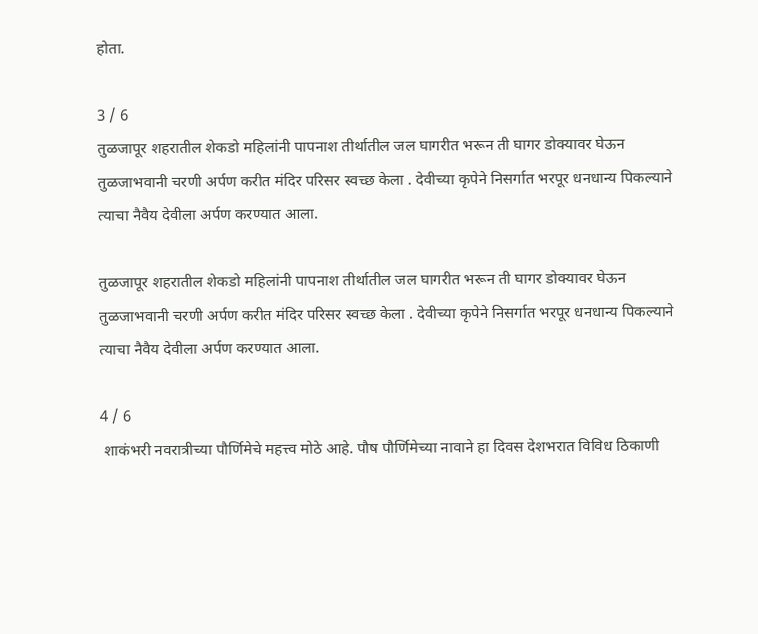होता.

3 / 6
तुळजापूर शहरातील शेकडो महिलांनी पापनाश तीर्थातील जल घागरीत भरून ती घागर डोक्यावर घेऊन तुळजाभवानी चरणी अर्पण करीत मंदिर परिसर स्वच्छ केला . देवीच्या कृपेने निसर्गात भरपूर धनधान्य पिकल्याने त्याचा नैवैय देवीला अर्पण करण्यात आला.

तुळजापूर शहरातील शेकडो महिलांनी पापनाश तीर्थातील जल घागरीत भरून ती घागर डोक्यावर घेऊन तुळजाभवानी चरणी अर्पण करीत मंदिर परिसर स्वच्छ केला . देवीच्या कृपेने निसर्गात भरपूर धनधान्य पिकल्याने त्याचा नैवैय देवीला अर्पण करण्यात आला.

4 / 6
 शाकंभरी नवरात्रीच्या पौर्णिमेचे महत्त्व मोठे आहे. पौष पौर्णिमेच्या नावाने हा दिवस देशभरात विविध ठिकाणी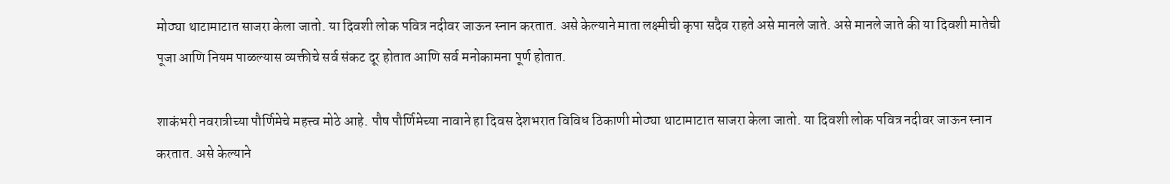मोठ्या थाटामाटात साजरा केला जातो. या दिवशी लोक पवित्र नदीवर जाऊन स्नान करतात. असे केल्याने माता लक्ष्मीची कृपा सदैव राहते असे मानले जाते. असे मानले जाते की या दिवशी मातेची पूजा आणि नियम पाळल्यास व्यक्तीचे सर्व संकट दूर होतात आणि सर्व मनोकामना पूर्ण होतात.

शाकंभरी नवरात्रीच्या पौर्णिमेचे महत्त्व मोठे आहे. पौष पौर्णिमेच्या नावाने हा दिवस देशभरात विविध ठिकाणी मोठ्या थाटामाटात साजरा केला जातो. या दिवशी लोक पवित्र नदीवर जाऊन स्नान करतात. असे केल्याने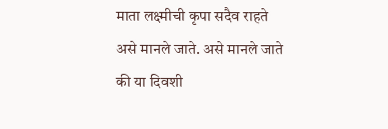माता लक्ष्मीची कृपा सदैव राहते असे मानले जाते. असे मानले जाते की या दिवशी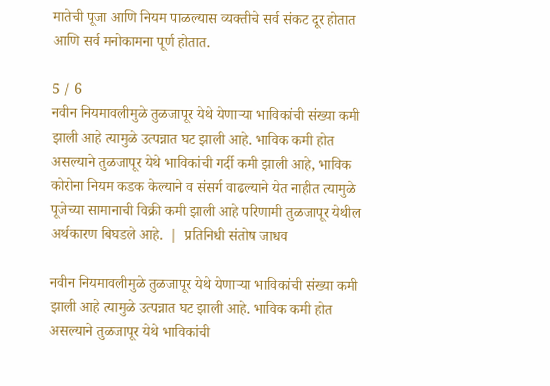मातेची पूजा आणि नियम पाळल्यास व्यक्तीचे सर्व संकट दूर होतात आणि सर्व मनोकामना पूर्ण होतात.

5 / 6
नवीन नियमावलीमुळे तुळजापूर येथे येणाऱ्या भाविकांची संख्या कमी झाली आहे त्यामुळे उत्पन्नात घट झाली आहे. भाविक कमी होत असल्याने तुळजापूर येथे भाविकांची गर्दी कमी झाली आहे, भाविक कोरोना नियम कडक केल्याने व संसर्ग वाढल्याने येत नाहीत त्यामुळे पूजेच्या सामानाची विक्री कमी झाली आहे परिणामी तुळजापूर येथील अर्थकारण बिघडले आहे.  |  प्रतिनिधी संतोष जाधव

नवीन नियमावलीमुळे तुळजापूर येथे येणाऱ्या भाविकांची संख्या कमी झाली आहे त्यामुळे उत्पन्नात घट झाली आहे. भाविक कमी होत असल्याने तुळजापूर येथे भाविकांची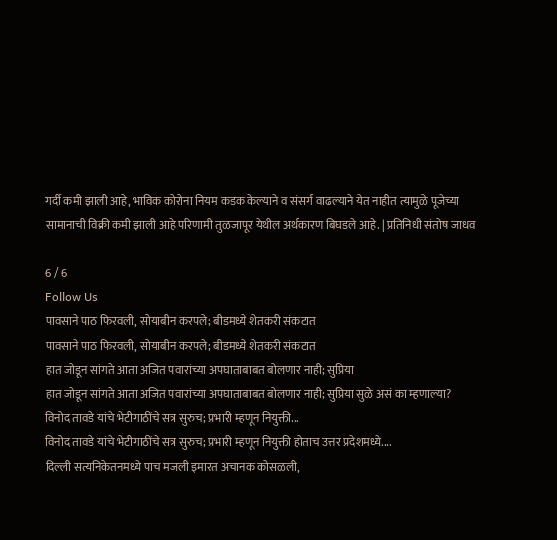गर्दी कमी झाली आहे, भाविक कोरोना नियम कडक केल्याने व संसर्ग वाढल्याने येत नाहीत त्यामुळे पूजेच्या सामानाची विक्री कमी झाली आहे परिणामी तुळजापूर येथील अर्थकारण बिघडले आहे. | प्रतिनिधी संतोष जाधव

6 / 6
Follow Us
पावसाने पाठ फिरवली, सोयाबीन करपले; बीडमध्ये शेतकरी संकटात
पावसाने पाठ फिरवली, सोयाबीन करपले; बीडमध्ये शेतकरी संकटात
हात जोडून सांगते आता अजित पवारांच्या अपघाताबाबत बोलणार नाही; सुप्रिया
हात जोडून सांगते आता अजित पवारांच्या अपघाताबाबत बोलणार नाही; सुप्रिया सुळे असं का म्हणाल्या?
विनोद तावडे यांचे भेटीगाठींचे सत्र सुरुच; प्रभारी म्हणून नियुक्ती...
विनोद तावडे यांचे भेटीगाठींचे सत्र सुरुच; प्रभारी म्हणून नियुक्ती होताच उत्तर प्रदेशमध्ये....
दिल्ली सत्यनिकेतनमध्ये पाच मजली इमारत अचानक कोसळली,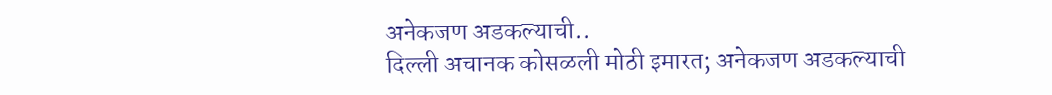अनेकजण अडकल्याची..
दिल्ली अचानक कोसळली मोठी इमारत; अनेकजण अडकल्याची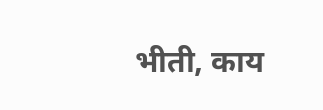भीती, काय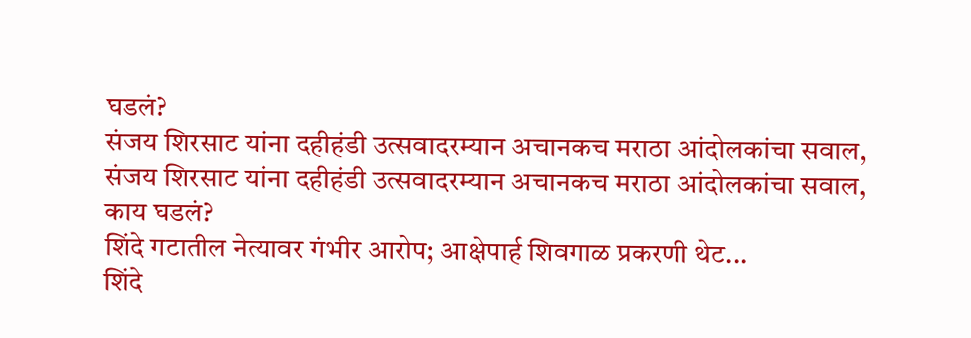घडलं?
संजय शिरसाट यांना दहीहंडी उत्सवादरम्यान अचानकच मराठा आंदोलकांचा सवाल,
संजय शिरसाट यांना दहीहंडी उत्सवादरम्यान अचानकच मराठा आंदोलकांचा सवाल, काय घडलं?
शिंदे गटातील नेत्यावर गंभीर आरोप; आक्षेपार्ह शिवगाळ प्रकरणी थेट...
शिंदे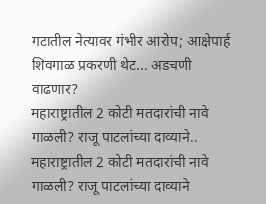गटातील नेत्यावर गंभीर आरोप; आक्षेपार्ह शिवगाळ प्रकरणी थेट... अडचणी वाढणार?
महाराष्ट्रातील 2 कोटी मतदारांची नावे गाळली? राजू पाटलांच्या दाव्याने..
महाराष्ट्रातील 2 कोटी मतदारांची नावे गाळली? राजू पाटलांच्या दाव्याने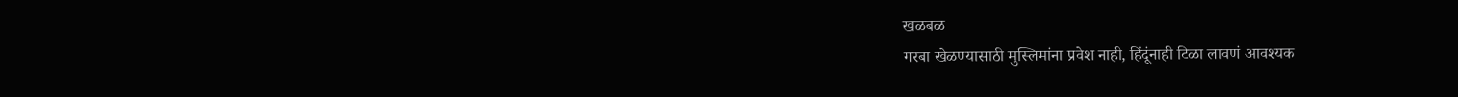खळबळ
गरबा खेळण्यासाठी मुस्लिमांना प्रवेश नाही, हिंदूंनाही टिळा लावणं आवश्यक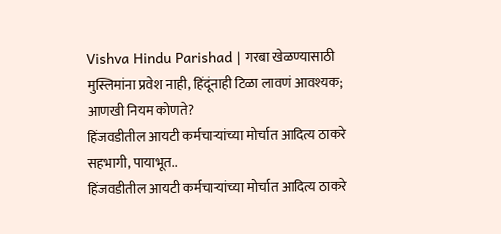Vishva Hindu Parishad | गरबा खेळण्यासाठी मुस्लिमांना प्रवेश नाही, हिंदूंनाही टिळा लावणं आवश्यक; आणखी नियम कोणते?
हिंजवडीतील आयटी कर्मचाऱ्यांच्या मोर्चात आदित्य ठाकरे सहभागी, पायाभूत..
हिंजवडीतील आयटी कर्मचाऱ्यांच्या मोर्चात आदित्य ठाकरे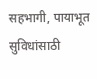सहभागी, पायाभूत सुविधांसाठी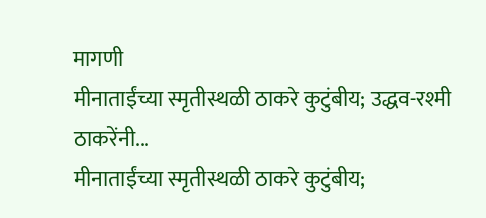मागणी
मीनाताईंच्या स्मृतीस्थळी ठाकरे कुटुंबीय; उद्धव-रश्मी ठाकरेंनी...
मीनाताईंच्या स्मृतीस्थळी ठाकरे कुटुंबीय;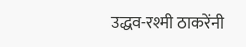उद्धव-रश्मी ठाकरेंनी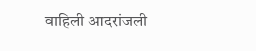वाहिली आदरांजली